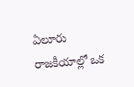ఏలూరు రాజకీయాల్లో ఒక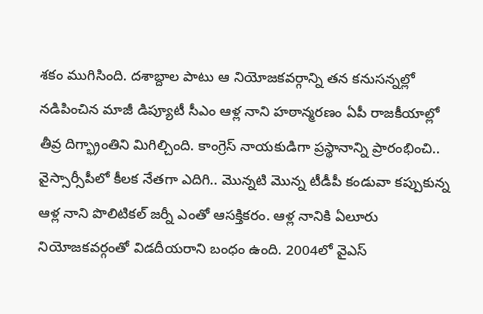శకం ముగిసింది. దశాబ్దాల పాటు ఆ నియోజకవర్గాన్ని తన కనుసన్నల్లో నడిపించిన మాజీ డిప్యూటీ సీఎం ఆళ్ల నాని హఠాన్మరణం ఏపీ రాజకీయాల్లో తీవ్ర దిగ్భ్రాంతిని మిగిల్చింది. కాంగ్రెస్ నాయకుడిగా ప్రస్థానాన్ని ప్రారంభించి.. వైస్సార్సీపీలో కీలక నేతగా ఎదిగి.. మొన్నటి మొన్న టీడీపీ కండువా కప్పుకున్న ఆళ్ల నాని పొలిటికల్ జర్నీ ఎంతో ఆసక్తికరం. ఆళ్ల నానికి ఏలూరు నియోజకవర్గంతో విడదీయరాని బంధం ఉంది. 2004లో వైఎస్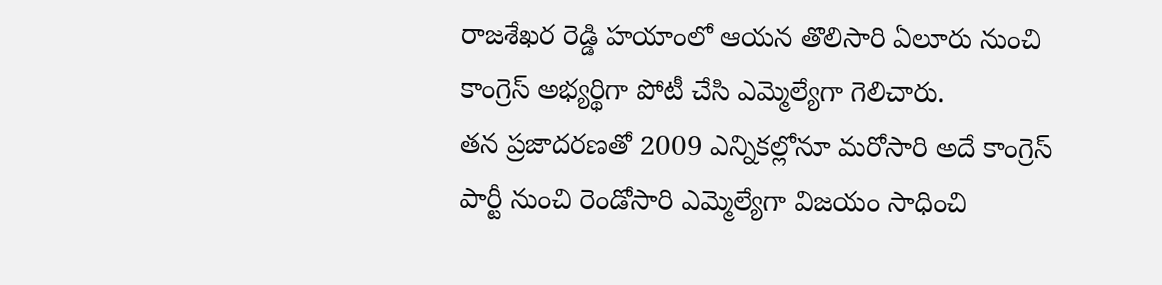రాజశేఖర రెడ్డి హయాంలో ఆయన తొలిసారి ఏలూరు నుంచి కాంగ్రెస్ అభ్యర్థిగా పోటీ చేసి ఎమ్మెల్యేగా గెలిచారు.
తన ప్రజాదరణతో 2009 ఎన్నికల్లోనూ మరోసారి అదే కాంగ్రెస్ పార్టీ నుంచి రెండోసారి ఎమ్మెల్యేగా విజయం సాధించి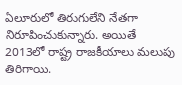ఏలూరులో తిరుగులేని నేతగా నిరూపించుకున్నారు. అయితే 2013లో రాష్ట్ర రాజకీయాలు మలుపు తిరిగాయి.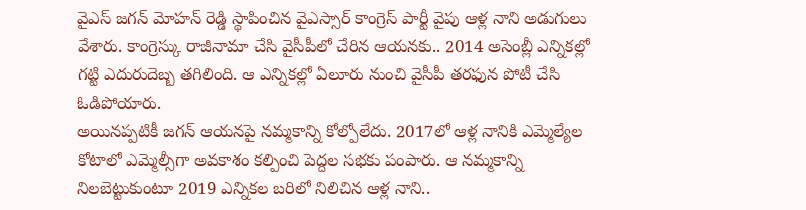వైఎస్ జగన్ మోహన్ రెడ్డి స్థాపించిన వైఎస్సార్ కాంగ్రెస్ పార్టీ వైపు ఆళ్ల నాని అడుగులు వేశారు. కాంగ్రెస్కు రాజీనామా చేసి వైసీపీలో చేరిన ఆయనకు.. 2014 అసెంబ్లీ ఎన్నికల్లో గట్టి ఎదురుదెబ్బ తగిలింది. ఆ ఎన్నికల్లో ఏలూరు నుంచి వైసీపీ తరఫున పోటీ చేసి ఓడిపోయారు.
అయినప్పటికీ జగన్ ఆయనపై నమ్మకాన్ని కోల్పోలేదు. 2017లో ఆళ్ల నానికి ఎమ్మెల్యేల కోటాలో ఎమ్మెల్సీగా అవకాశం కల్పించి పెద్దల సభకు పంపారు. ఆ నమ్మకాన్ని నిలబెట్టుకుంటూ 2019 ఎన్నికల బరిలో నిలిచిన ఆళ్ల నాని..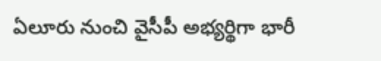ఏలూరు నుంచి వైసీపీ అభ్యర్థిగా భారీ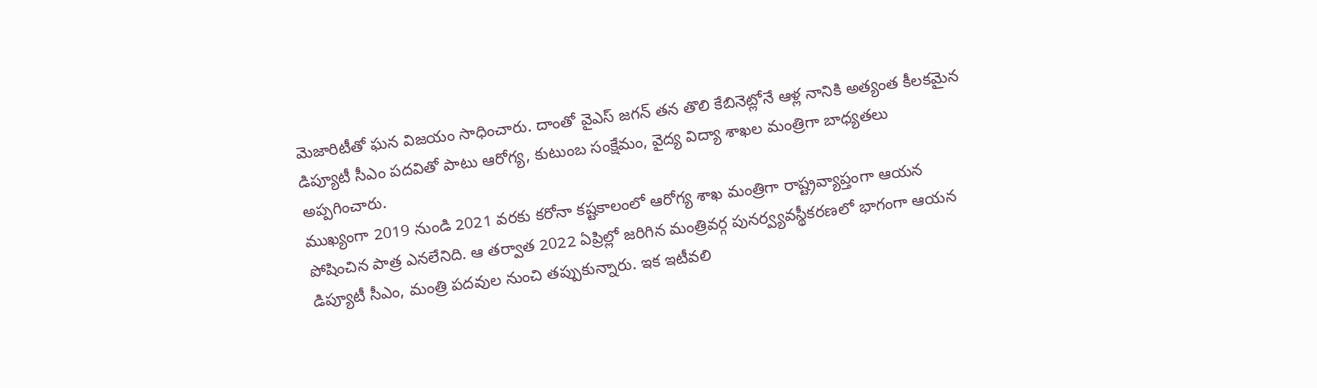మెజారిటీతో ఘన విజయం సాధించారు. దాంతో వైఎస్ జగన్ తన తొలి కేబినెట్లోనే ఆళ్ల నానికి అత్యంత కీలకమైన డిప్యూటీ సీఎం పదవితో పాటు ఆరోగ్య, కుటుంబ సంక్షేమం, వైద్య విద్యా శాఖల మంత్రిగా బాధ్యతలు అప్పగించారు.
ముఖ్యంగా 2019 నుండి 2021 వరకు కరోనా కష్టకాలంలో ఆరోగ్య శాఖ మంత్రిగా రాష్ట్రవ్యాప్తంగా ఆయన పోషించిన పాత్ర ఎనలేనిది. ఆ తర్వాత 2022 ఏప్రిల్లో జరిగిన మంత్రివర్గ పునర్వ్యవస్థీకరణలో భాగంగా ఆయన డిప్యూటీ సీఎం, మంత్రి పదవుల నుంచి తప్పుకున్నారు. ఇక ఇటీవలి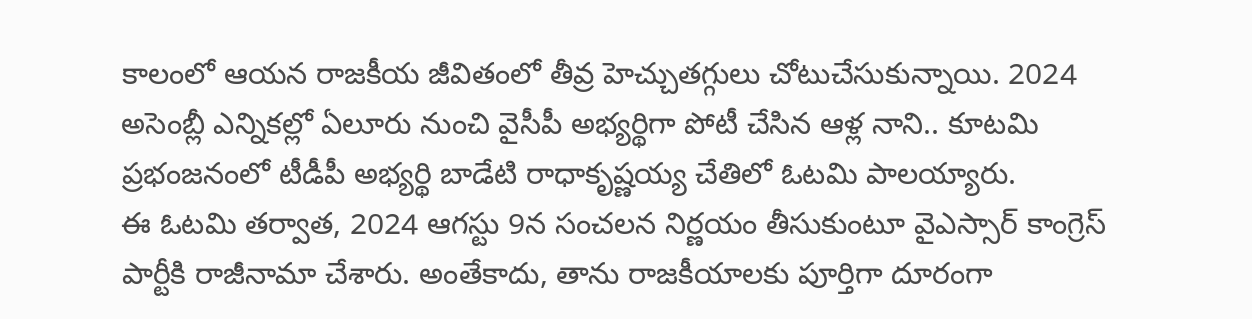కాలంలో ఆయన రాజకీయ జీవితంలో తీవ్ర హెచ్చుతగ్గులు చోటుచేసుకున్నాయి. 2024 అసెంబ్లీ ఎన్నికల్లో ఏలూరు నుంచి వైసీపీ అభ్యర్థిగా పోటీ చేసిన ఆళ్ల నాని.. కూటమి ప్రభంజనంలో టీడీపీ అభ్యర్థి బాడేటి రాధాకృష్ణయ్య చేతిలో ఓటమి పాలయ్యారు.
ఈ ఓటమి తర్వాత, 2024 ఆగస్టు 9న సంచలన నిర్ణయం తీసుకుంటూ వైఎస్సార్ కాంగ్రెస్ పార్టీకి రాజీనామా చేశారు. అంతేకాదు, తాను రాజకీయాలకు పూర్తిగా దూరంగా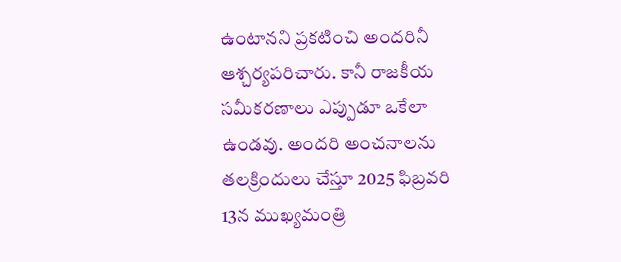ఉంటానని ప్రకటించి అందరినీ ఆశ్చర్యపరిచారు. కానీ రాజకీయ సమీకరణాలు ఎప్పుడూ ఒకేలా ఉండవు. అందరి అంచనాలను తలక్రిందులు చేస్తూ 2025 ఫిబ్రవరి 13న ముఖ్యమంత్రి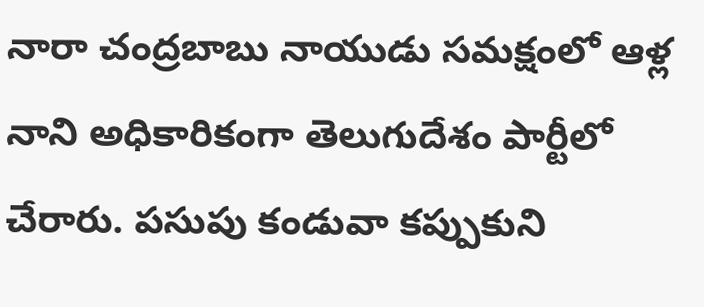నారా చంద్రబాబు నాయుడు సమక్షంలో ఆళ్ల నాని అధికారికంగా తెలుగుదేశం పార్టీలో చేరారు. పసుపు కండువా కప్పుకుని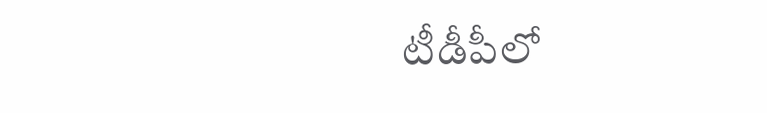టీడీపీలో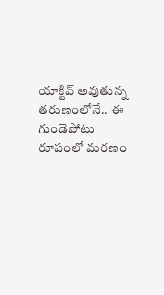యాక్టివ్ అవుతున్న తరుణంలోనే.. ఈ గుండెపోటు రూపంలో మరణం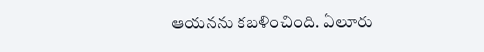ఆయనను కబళించింది. ఏలూరు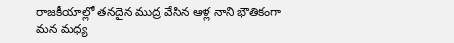రాజకీయాల్లో తనదైన ముద్ర వేసిన ఆళ్ల నాని భౌతికంగా మన మధ్య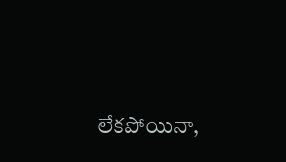లేకపోయినా,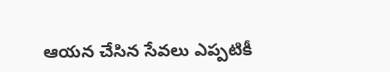ఆయన చేసిన సేవలు ఎప్పటికీ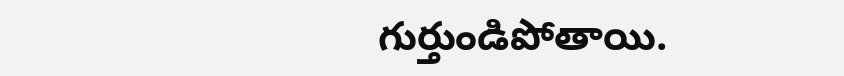గుర్తుండిపోతాయి.